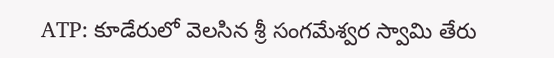ATP: కూడేరులో వెలసిన శ్రీ సంగమేశ్వర స్వామి తేరు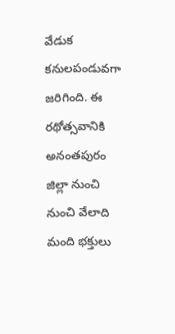వేడుక కనులపండువగా జరిగింది. ఈ రథోత్సవానికి అనంతపురం జిల్లా నుంచి నుంచి వేలాది మంది భక్తులు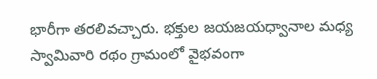భారీగా తరలివచ్చారు. భక్తుల జయజయధ్వానాల మధ్య స్వామివారి రథం గ్రామంలో వైభవంగా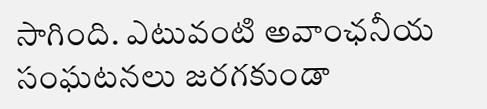సాగింది. ఎటువంటి అవాంఛనీయ సంఘటనలు జరగకుండా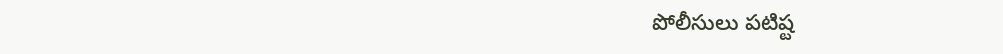పోలీసులు పటిష్ట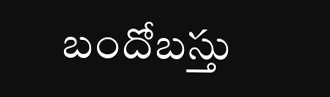బందోబస్తు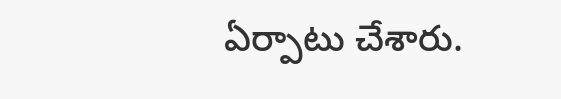ఏర్పాటు చేశారు.